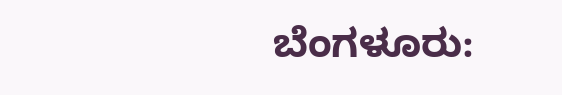ಬೆಂಗಳೂರು: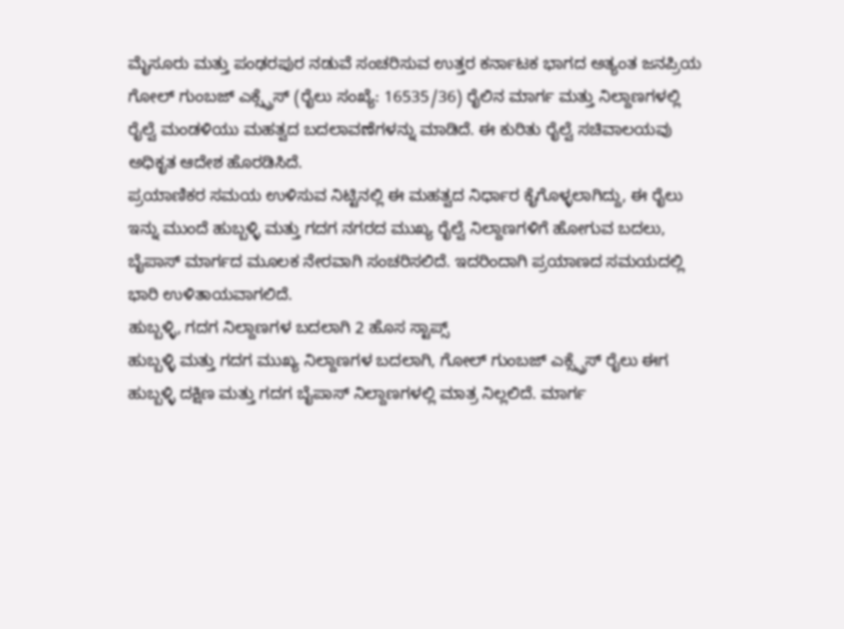ಮೈಸೂರು ಮತ್ತು ಪಂಢರಪುರ ನಡುವೆ ಸಂಚರಿಸುವ ಉತ್ತರ ಕರ್ನಾಟಕ ಭಾಗದ ಅತ್ಯಂತ ಜನಪ್ರಿಯ ಗೋಲ್ ಗುಂಬಜ್ ಎಕ್ಸ್ಪ್ರೆಸ್ (ರೈಲು ಸಂಖ್ಯೆ: 16535/36) ರೈಲಿನ ಮಾರ್ಗ ಮತ್ತು ನಿಲ್ದಾಣಗಳಲ್ಲಿ ರೈಲ್ವೆ ಮಂಡಳಿಯು ಮಹತ್ವದ ಬದಲಾವಣೆಗಳನ್ನು ಮಾಡಿದೆ. ಈ ಕುರಿತು ರೈಲ್ವೆ ಸಚಿವಾಲಯವು ಅಧಿಕೃತ ಆದೇಶ ಹೊರಡಿಸಿದೆ.
ಪ್ರಯಾಣಿಕರ ಸಮಯ ಉಳಿಸುವ ನಿಟ್ಟಿನಲ್ಲಿ ಈ ಮಹತ್ವದ ನಿರ್ಧಾರ ಕೈಗೊಳ್ಳಲಾಗಿದ್ದು, ಈ ರೈಲು ಇನ್ನು ಮುಂದೆ ಹುಬ್ಬಳ್ಳಿ ಮತ್ತು ಗದಗ ನಗರದ ಮುಖ್ಯ ರೈಲ್ವೆ ನಿಲ್ದಾಣಗಳಿಗೆ ಹೋಗುವ ಬದಲು, ಬೈಪಾಸ್ ಮಾರ್ಗದ ಮೂಲಕ ನೇರವಾಗಿ ಸಂಚರಿಸಲಿದೆ. ಇದರಿಂದಾಗಿ ಪ್ರಯಾಣದ ಸಮಯದಲ್ಲಿ ಭಾರಿ ಉಳಿತಾಯವಾಗಲಿದೆ.
ಹುಬ್ಬಳ್ಳಿ, ಗದಗ ನಿಲ್ದಾಣಗಳ ಬದಲಾಗಿ 2 ಹೊಸ ಸ್ಟಾಪ್ಸ್
ಹುಬ್ಬಳ್ಳಿ ಮತ್ತು ಗದಗ ಮುಖ್ಯ ನಿಲ್ದಾಣಗಳ ಬದಲಾಗಿ, ಗೋಲ್ ಗುಂಬಜ್ ಎಕ್ಸ್ಪ್ರೆಸ್ ರೈಲು ಈಗ ಹುಬ್ಬಳ್ಳಿ ದಕ್ಷಿಣ ಮತ್ತು ಗದಗ ಬೈಪಾಸ್ ನಿಲ್ದಾಣಗಳಲ್ಲಿ ಮಾತ್ರ ನಿಲ್ಲಲಿದೆ. ಮಾರ್ಗ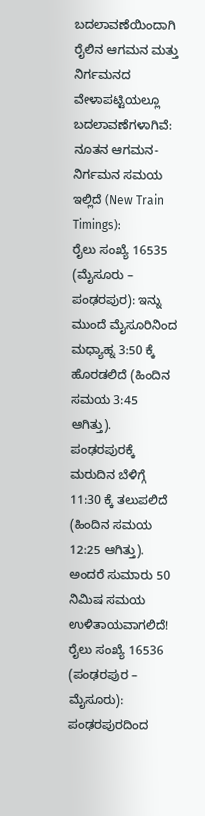ಬದಲಾವಣೆಯಿಂದಾಗಿ ರೈಲಿನ ಆಗಮನ ಮತ್ತು ನಿರ್ಗಮನದ ವೇಳಾಪಟ್ಟಿಯಲ್ಲೂ ಬದಲಾವಣೆಗಳಾಗಿವೆ:
ನೂತನ ಆಗಮನ-ನಿರ್ಗಮನ ಸಮಯ ಇಲ್ಲಿದೆ (New Train Timings):
ರೈಲು ಸಂಖ್ಯೆ 16535 (ಮೈಸೂರು – ಪಂಢರಪುರ): ಇನ್ನು ಮುಂದೆ ಮೈಸೂರಿನಿಂದ ಮಧ್ಯಾಹ್ನ 3:50 ಕ್ಕೆ ಹೊರಡಲಿದೆ (ಹಿಂದಿನ ಸಮಯ 3:45 ಆಗಿತ್ತು). ಪಂಢರಪುರಕ್ಕೆ ಮರುದಿನ ಬೆಳಿಗ್ಗೆ 11:30 ಕ್ಕೆ ತಲುಪಲಿದೆ (ಹಿಂದಿನ ಸಮಯ 12:25 ಆಗಿತ್ತು). ಅಂದರೆ ಸುಮಾರು 50 ನಿಮಿಷ ಸಮಯ ಉಳಿತಾಯವಾಗಲಿದೆ!
ರೈಲು ಸಂಖ್ಯೆ 16536 (ಪಂಢರಪುರ – ಮೈಸೂರು): ಪಂಢರಪುರದಿಂದ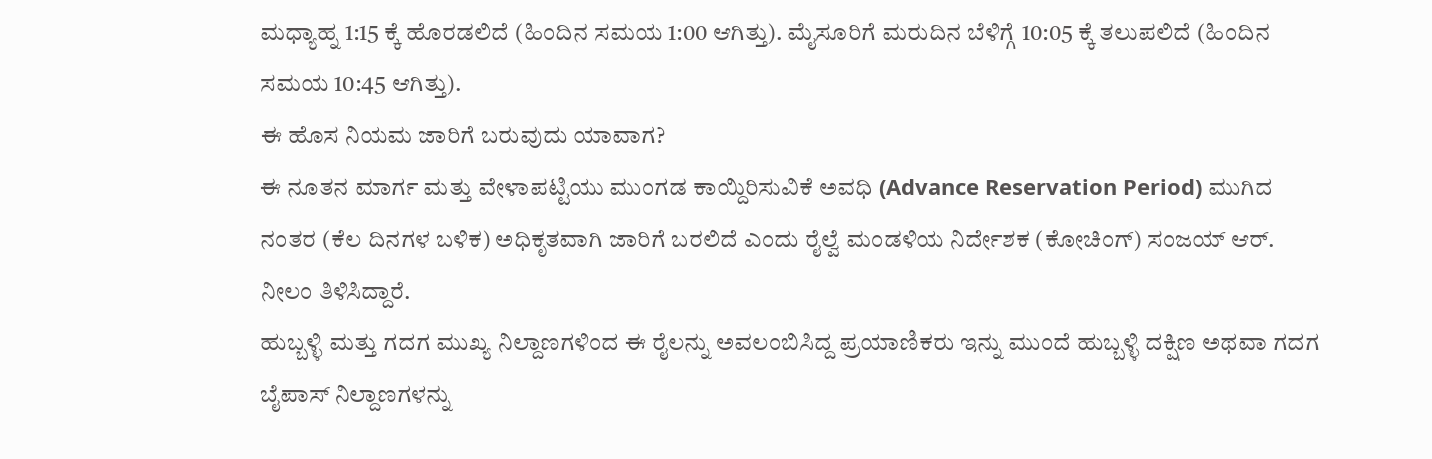ಮಧ್ಯಾಹ್ನ 1:15 ಕ್ಕೆ ಹೊರಡಲಿದೆ (ಹಿಂದಿನ ಸಮಯ 1:00 ಆಗಿತ್ತು). ಮೈಸೂರಿಗೆ ಮರುದಿನ ಬೆಳಿಗ್ಗೆ 10:05 ಕ್ಕೆ ತಲುಪಲಿದೆ (ಹಿಂದಿನ ಸಮಯ 10:45 ಆಗಿತ್ತು).
ಈ ಹೊಸ ನಿಯಮ ಜಾರಿಗೆ ಬರುವುದು ಯಾವಾಗ?
ಈ ನೂತನ ಮಾರ್ಗ ಮತ್ತು ವೇಳಾಪಟ್ಟಿಯು ಮುಂಗಡ ಕಾಯ್ದಿರಿಸುವಿಕೆ ಅವಧಿ (Advance Reservation Period) ಮುಗಿದ ನಂತರ (ಕೆಲ ದಿನಗಳ ಬಳಿಕ) ಅಧಿಕೃತವಾಗಿ ಜಾರಿಗೆ ಬರಲಿದೆ ಎಂದು ರೈಲ್ವೆ ಮಂಡಳಿಯ ನಿರ್ದೇಶಕ (ಕೋಚಿಂಗ್) ಸಂಜಯ್ ಆರ್. ನೀಲಂ ತಿಳಿಸಿದ್ದಾರೆ.
ಹುಬ್ಬಳ್ಳಿ ಮತ್ತು ಗದಗ ಮುಖ್ಯ ನಿಲ್ದಾಣಗಳಿಂದ ಈ ರೈಲನ್ನು ಅವಲಂಬಿಸಿದ್ದ ಪ್ರಯಾಣಿಕರು ಇನ್ನು ಮುಂದೆ ಹುಬ್ಬಳ್ಳಿ ದಕ್ಷಿಣ ಅಥವಾ ಗದಗ ಬೈಪಾಸ್ ನಿಲ್ದಾಣಗಳನ್ನು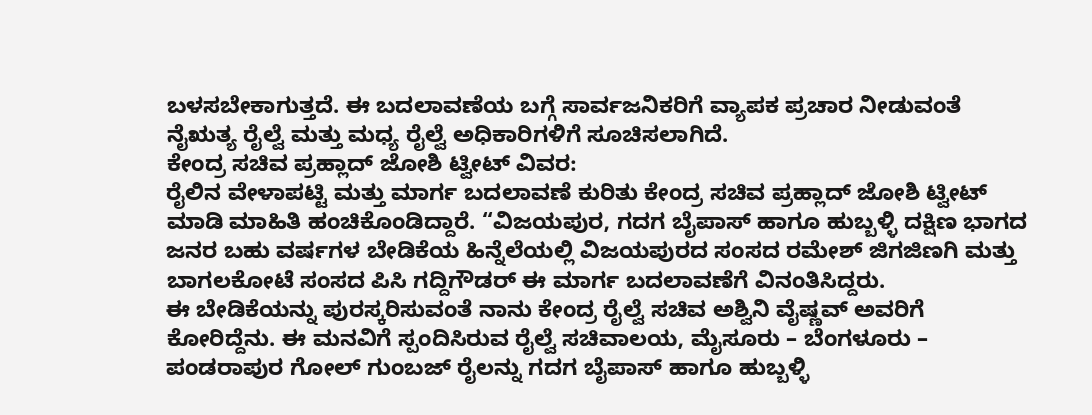ಬಳಸಬೇಕಾಗುತ್ತದೆ. ಈ ಬದಲಾವಣೆಯ ಬಗ್ಗೆ ಸಾರ್ವಜನಿಕರಿಗೆ ವ್ಯಾಪಕ ಪ್ರಚಾರ ನೀಡುವಂತೆ ನೈಋತ್ಯ ರೈಲ್ವೆ ಮತ್ತು ಮಧ್ಯ ರೈಲ್ವೆ ಅಧಿಕಾರಿಗಳಿಗೆ ಸೂಚಿಸಲಾಗಿದೆ.
ಕೇಂದ್ರ ಸಚಿವ ಪ್ರಹ್ಲಾದ್ ಜೋಶಿ ಟ್ವೀಟ್ ವಿವರ:
ರೈಲಿನ ವೇಳಾಪಟ್ಟಿ ಮತ್ತು ಮಾರ್ಗ ಬದಲಾವಣೆ ಕುರಿತು ಕೇಂದ್ರ ಸಚಿವ ಪ್ರಹ್ಲಾದ್ ಜೋಶಿ ಟ್ವೀಟ್ ಮಾಡಿ ಮಾಹಿತಿ ಹಂಚಿಕೊಂಡಿದ್ದಾರೆ. “ವಿಜಯಪುರ, ಗದಗ ಬೈಪಾಸ್ ಹಾಗೂ ಹುಬ್ಬಳ್ಳಿ ದಕ್ಷಿಣ ಭಾಗದ ಜನರ ಬಹು ವರ್ಷಗಳ ಬೇಡಿಕೆಯ ಹಿನ್ನೆಲೆಯಲ್ಲಿ ವಿಜಯಪುರದ ಸಂಸದ ರಮೇಶ್ ಜಿಗಜಿಣಗಿ ಮತ್ತು ಬಾಗಲಕೋಟೆ ಸಂಸದ ಪಿಸಿ ಗದ್ದಿಗೌಡರ್ ಈ ಮಾರ್ಗ ಬದಲಾವಣೆಗೆ ವಿನಂತಿಸಿದ್ದರು.
ಈ ಬೇಡಿಕೆಯನ್ನು ಪುರಸ್ಕರಿಸುವಂತೆ ನಾನು ಕೇಂದ್ರ ರೈಲ್ವೆ ಸಚಿವ ಅಶ್ವಿನಿ ವೈಷ್ಣವ್ ಅವರಿಗೆ ಕೋರಿದ್ದೆನು. ಈ ಮನವಿಗೆ ಸ್ಪಂದಿಸಿರುವ ರೈಲ್ವೆ ಸಚಿವಾಲಯ, ಮೈಸೂರು – ಬೆಂಗಳೂರು – ಪಂಡರಾಪುರ ಗೋಲ್ ಗುಂಬಜ್ ರೈಲನ್ನು ಗದಗ ಬೈಪಾಸ್ ಹಾಗೂ ಹುಬ್ಬಳ್ಳಿ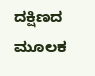ದಕ್ಷಿಣದ ಮೂಲಕ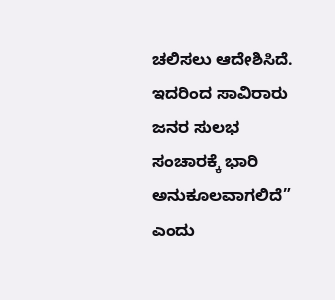ಚಲಿಸಲು ಆದೇಶಿಸಿದೆ. ಇದರಿಂದ ಸಾವಿರಾರು ಜನರ ಸುಲಭ ಸಂಚಾರಕ್ಕೆ ಭಾರಿ ಅನುಕೂಲವಾಗಲಿದೆ” ಎಂದು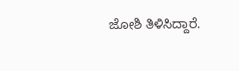ಜೋಶಿ ತಿಳಿಸಿದ್ದಾರೆ.